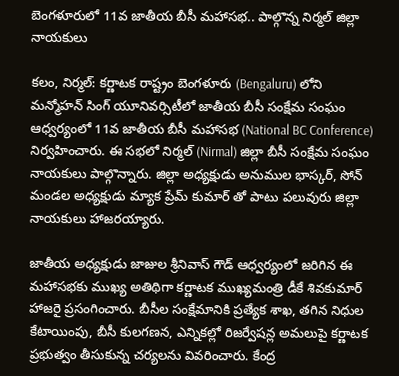బెంగళూరులో 11వ జాతీయ బీసీ మహాసభ.. పాల్గొన్న నిర్మల్ జిల్లా నాయకులు

కలం, నిర్మల్: కర్ణాటక రాష్ట్రం బెంగళూరు (Bengaluru) లోని మన్మోహన్ సింగ్ యూనివర్సిటీలో జాతీయ బీసీ సంక్షేమ సంఘం ఆధ్వర్యంలో 11వ జాతీయ బీసీ మహాసభ (National BC Conference) నిర్వహించారు. ఈ సభలో నిర్మల్ (Nirmal) జిల్లా బీసీ సంక్షేమ సంఘం నాయకులు పాల్గొన్నారు. జిల్లా అధ్యక్షుడు అనుముల భాస్కర్, సోన్ మండల అధ్యక్షుడు మ్యాక ప్రేమ్‌ కుమార్‌ తో పాటు పలువురు జిల్లా నాయకులు హాజరయ్యారు.

జాతీయ అధ్యక్షుడు జాజుల శ్రీనివాస్ గౌడ్ ఆధ్వర్యంలో జరిగిన ఈ మహాసభకు ముఖ్య అతిథిగా కర్ణాటక ముఖ్యమంత్రి డీకే శివకుమార్ హాజరై ప్రసంగించారు. బీసీల సంక్షేమానికి ప్రత్యేక శాఖ, తగిన నిధుల కేటాయింపు, బీసీ కులగణన, ఎన్నికల్లో రిజర్వేషన్ల అమలుపై కర్ణాటక ప్రభుత్వం తీసుకున్న చర్యలను వివరించారు. కేంద్ర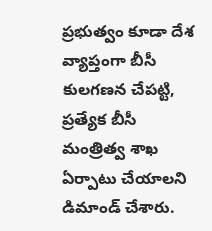ప్రభుత్వం కూడా దేశ వ్యాప్తంగా బీసీ కులగణన చేపట్టి, ప్రత్యేక బీసీ మంత్రిత్వ శాఖ ఏర్పాటు చేయాలని డిమాండ్ చేశారు.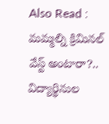Also Read : మమ్మల్ని క్రిమినల్ వేస్ట్ అంటారా?.. విద్యార్థినుల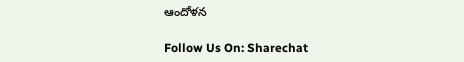ఆందోళన

Follow Us On: Sharechat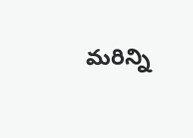మ‌రిన్ని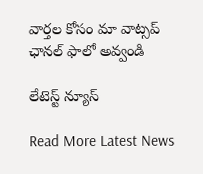వార్త‌ల కోసం మా వాట్స‌ప్ ఛాన‌ల్ ఫాలో అవ్వండి

లేటెస్ట్ న్యూస్‌

Read More Latest News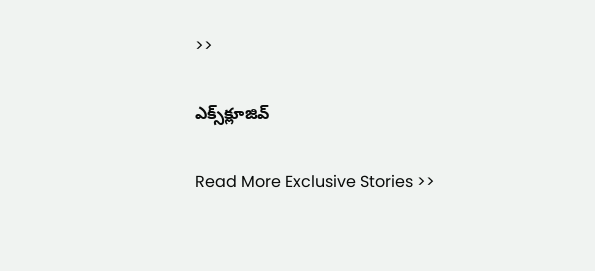>>

ఎక్స్‌క్లూజివ్‌

Read More Exclusive Stories >>